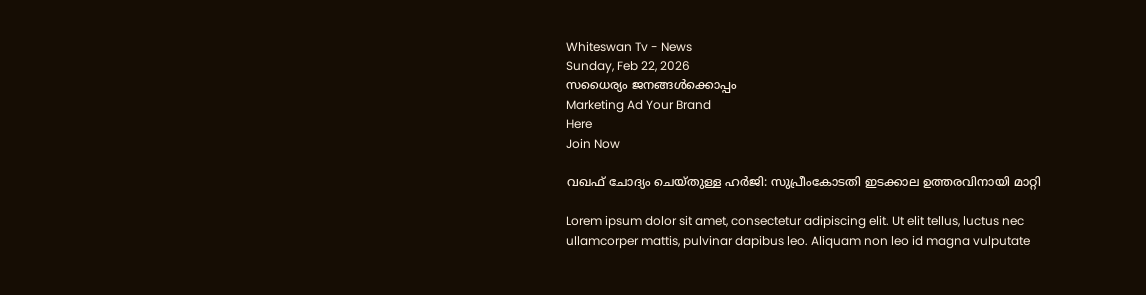Whiteswan Tv - News
Sunday, Feb 22, 2026
സധൈര്യം ജനങ്ങൾക്കൊപ്പം
Marketing Ad Your Brand
Here
Join Now

വഖഫ് ചോദ്യം ചെയ്തുള്ള ഹര്‍ജി: സുപ്രീംകോടതി ഇടക്കാല ഉത്തരവിനായി മാറ്റി

Lorem ipsum dolor sit amet, consectetur adipiscing elit. Ut elit tellus, luctus nec ullamcorper mattis, pulvinar dapibus leo. Aliquam non leo id magna vulputate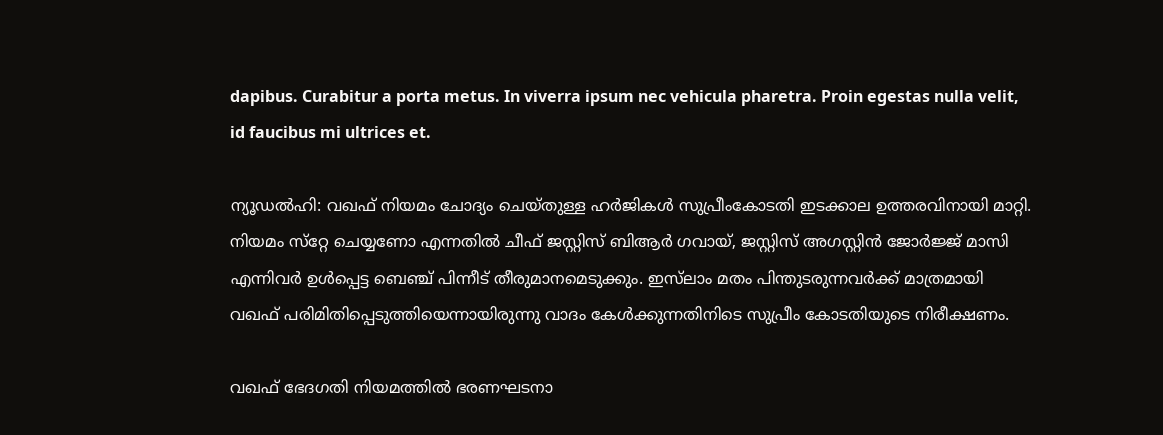dapibus. Curabitur a porta metus. In viverra ipsum nec vehicula pharetra. Proin egestas nulla velit, id faucibus mi ultrices et.

ന്യൂഡല്‍ഹി: വഖഫ് നിയമം ചോദ്യം ചെയ്തുള്ള ഹര്‍ജികള്‍ സുപ്രീംകോടതി ഇടക്കാല ഉത്തരവിനായി മാറ്റി. നിയമം സ്‌റ്റേ ചെയ്യണോ എന്നതില്‍ ചീഫ് ജസ്റ്റിസ് ബിആര്‍ ഗവായ്, ജസ്റ്റിസ് അഗസ്റ്റിന്‍ ജോര്‍ജ്ജ് മാസി എന്നിവര്‍ ഉള്‍പ്പെട്ട ബെഞ്ച് പിന്നീട് തീരുമാനമെടുക്കും. ഇസ്‌ലാം മതം പിന്തുടരുന്നവര്‍ക്ക് മാത്രമായി വഖഫ് പരിമിതിപ്പെടുത്തിയെന്നായിരുന്നു വാദം കേള്‍ക്കുന്നതിനിടെ സുപ്രീം കോടതിയുടെ നിരീക്ഷണം.

വഖഫ് ഭേദഗതി നിയമത്തില്‍ ഭരണഘടനാ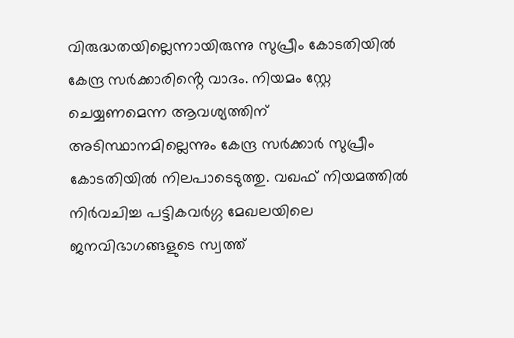വിരുദ്ധതയില്ലെന്നായിരുന്നു സുപ്രീം കോടതിയില്‍ കേന്ദ്ര സര്‍ക്കാരിൻ്റെ വാദം. നിയമം സ്റ്റേ ചെയ്യണമെന്ന ആവശ്യത്തിന് അടിസ്ഥാനമില്ലെന്നും കേന്ദ്ര സര്‍ക്കാര്‍ സുപ്രീം കോടതിയില്‍ നിലപാടെടുത്തു. വഖഫ് നിയമത്തില്‍ നിര്‍വചിച്ച പട്ടികവര്‍ഗ്ഗ മേഖലയിലെ ജനവിഭാഗങ്ങളുടെ സ്വത്ത്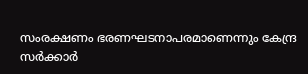സംരക്ഷണം ഭരണഘടനാപരമാണെന്നും കേന്ദ്ര സര്‍ക്കാര്‍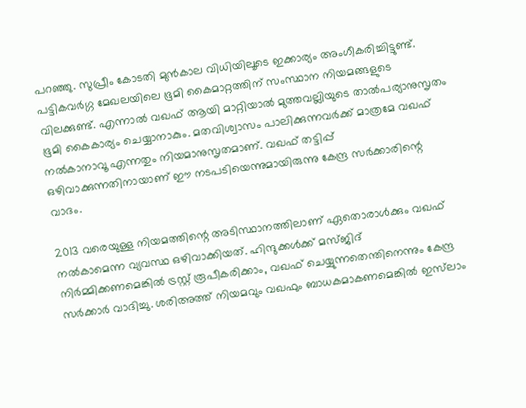പറഞ്ഞു. സുപ്രീം കോടതി മുന്‍കാല വിധിയിലൂടെ ഇക്കാര്യം അംഗീകരിച്ചിട്ടുണ്ട്. പട്ടികവര്‍ഗ്ഗ മേഖലയിലെ ഭൂമി കൈമാറ്റത്തിന് സംസ്ഥാന നിയമങ്ങളുടെ വിലക്കുണ്ട്. എന്നാല്‍ വഖഫ് ആയി മാറ്റിയാല്‍ മുത്തവല്ലിയുടെ താല്‍പര്യാനുസൃതം ഭൂമി കൈകാര്യം ചെയ്യാനാകും. മതവിശ്വാസം പാലിക്കുന്നവര്‍ക്ക് മാത്രമേ വഖഫ് നല്‍കാനാവൂ എന്നതും നിയമാനുസൃതമാണ്. വഖഫ് തട്ടിപ്പ് ഒഴിവാക്കുന്നതിനായാണ് ഈ നടപടിയെന്നുമായിരുന്നു കേന്ദ്ര സര്‍ക്കാരിന്റെ വാദം.

2013 വരെയുള്ള നിയമത്തിന്റെ അടിസ്ഥാനത്തിലാണ് ഏതൊരാള്‍ക്കും വഖഫ് നല്‍കാമെന്ന വ്യവസ്ഥ ഒഴിവാക്കിയത്. ഹിന്ദുക്കള്‍ക്ക് മസ്ജിദ് നിര്‍മ്മിക്കണമെങ്കില്‍ ട്രസ്റ്റ് രൂപീകരിക്കാം, വഖഫ് ചെയ്യുന്നതെന്തിനെന്നും കേന്ദ്ര സര്‍ക്കാർ വാദിച്ചു. ശരിഅത്ത് നിയമവും വഖഫും ബാധകമാകണമെങ്കില്‍ ഇസ്‌ലാം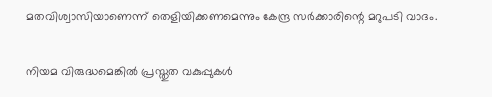മതവിശ്വാസിയാണെന്ന് തെളിയിക്കണമെന്നും കേന്ദ്ര സര്‍ക്കാരിന്റെ മറുപടി വാദം.

നിയമ വിരുദ്ധമെങ്കില്‍ പ്രസ്തുത വകുപ്പുകള്‍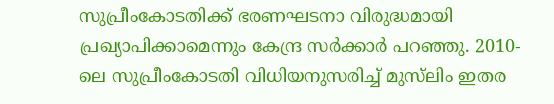സുപ്രീംകോടതിക്ക് ഭരണഘടനാ വിരുദ്ധമായി പ്രഖ്യാപിക്കാമെന്നും കേന്ദ്ര സര്‍ക്കാര്‍ പറഞ്ഞു. 2010-ലെ സുപ്രീംകോടതി വിധിയനുസരിച്ച് മുസ്‌ലിം ഇതര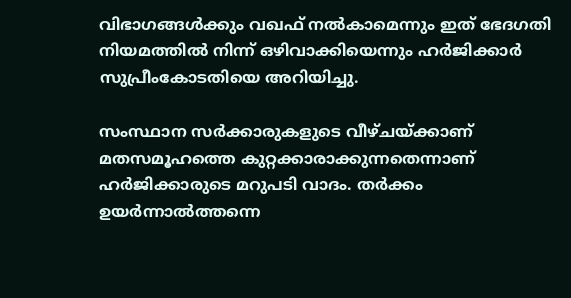വിഭാഗങ്ങള്‍ക്കും വഖഫ് നല്‍കാമെന്നും ഇത് ഭേദഗതി നിയമത്തില്‍ നിന്ന് ഒഴിവാക്കിയെന്നും ഹര്‍ജിക്കാര്‍ സുപ്രീംകോടതിയെ അറിയിച്ചു.

സംസ്ഥാന സര്‍ക്കാരുകളുടെ വീഴ്ചയ്ക്കാണ് മതസമൂഹത്തെ കുറ്റക്കാരാക്കുന്നതെന്നാണ് ഹര്‍ജിക്കാരുടെ മറുപടി വാദം. തര്‍ക്കം ഉയര്‍ന്നാല്‍ത്തന്നെ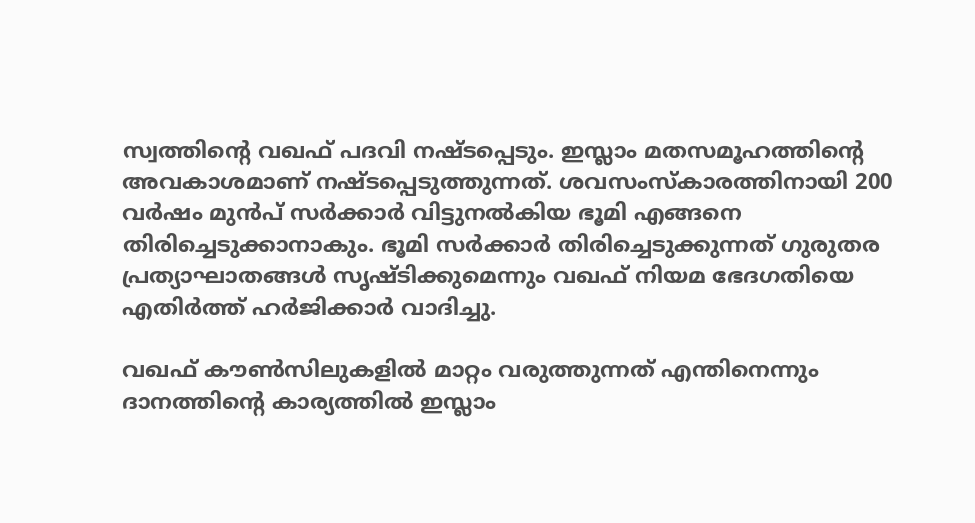സ്വത്തിന്റെ വഖഫ് പദവി നഷ്ടപ്പെടും. ഇസ്ലാം മതസമൂഹത്തിന്റെ അവകാശമാണ് നഷ്ടപ്പെടുത്തുന്നത്. ശവസംസ്‌കാരത്തിനായി 200 വര്‍ഷം മുന്‍പ് സര്‍ക്കാര്‍ വിട്ടുനല്‍കിയ ഭൂമി എങ്ങനെ തിരിച്ചെടുക്കാനാകും. ഭൂമി സര്‍ക്കാര്‍ തിരിച്ചെടുക്കുന്നത് ഗുരുതര പ്രത്യാഘാതങ്ങള്‍ സൃഷ്ടിക്കുമെന്നും വഖഫ് നിയമ ഭേദഗതിയെ എതിര്‍ത്ത് ഹര്‍ജിക്കാർ വാദിച്ചു.

വഖഫ് കൗണ്‍സിലുകളില്‍ മാറ്റം വരുത്തുന്നത് എന്തിനെന്നും ദാനത്തിന്റെ കാര്യത്തില്‍ ഇസ്ലാം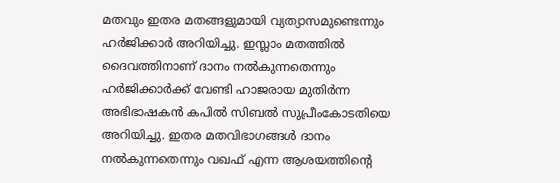മതവും ഇതര മതങ്ങളുമായി വ്യത്യാസമുണ്ടെന്നും ഹര്‍ജിക്കാര്‍ അറിയിച്ചു. ഇസ്ലാം മതത്തില്‍ ദൈവത്തിനാണ് ദാനം നല്‍കുന്നതെന്നും ഹര്‍ജിക്കാര്‍ക്ക് വേണ്ടി ഹാജരായ മുതിര്‍ന്ന അഭിഭാഷകന്‍ കപില്‍ സിബല്‍ സുപ്രീംകോടതിയെ അറിയിച്ചു. ഇതര മതവിഭാഗങ്ങള്‍ ദാനം നല്‍കുന്നതെന്നും വഖഫ് എന്ന ആശയത്തിന്റെ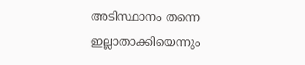അടിസ്ഥാനം തന്നെ ഇല്ലാതാക്കിയെന്നും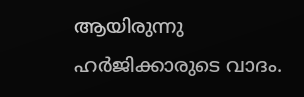ആയിരുന്നു ഹര്‍ജിക്കാരുടെ വാദം.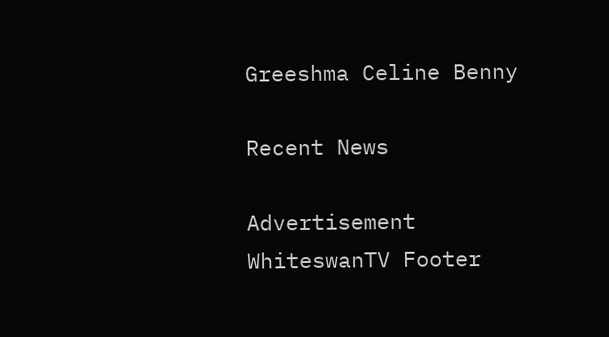Greeshma Celine Benny

Recent News

Advertisement
WhiteswanTV Footer